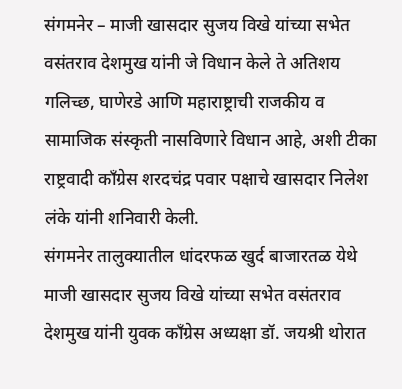संगमनेर – माजी खासदार सुजय विखे यांच्या सभेत वसंतराव देशमुख यांनी जे विधान केले ते अतिशय गलिच्छ, घाणेरडे आणि महाराष्ट्राची राजकीय व सामाजिक संस्कृती नासविणारे विधान आहे, अशी टीका राष्ट्रवादी काँग्रेस शरदचंद्र पवार पक्षाचे खासदार निलेश लंके यांनी शनिवारी केली.
संगमनेर तालुक्यातील धांदरफळ खुर्द बाजारतळ येथे माजी खासदार सुजय विखे यांच्या सभेत वसंतराव देशमुख यांनी युवक काँग्रेस अध्यक्षा डॉ. जयश्री थोरात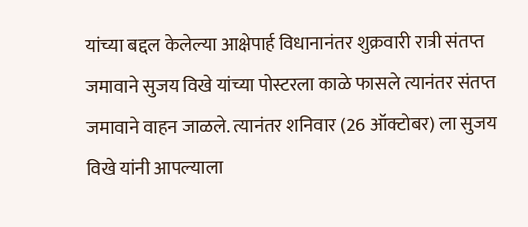यांच्या बद्दल केलेल्या आक्षेपार्ह विधानानंतर शुक्रवारी रात्री संतप्त जमावाने सुजय विखे यांच्या पोस्टरला काळे फासले त्यानंतर संतप्त जमावाने वाहन जाळले. त्यानंतर शनिवार (26 ऑक्टोबर) ला सुजय विखे यांनी आपल्याला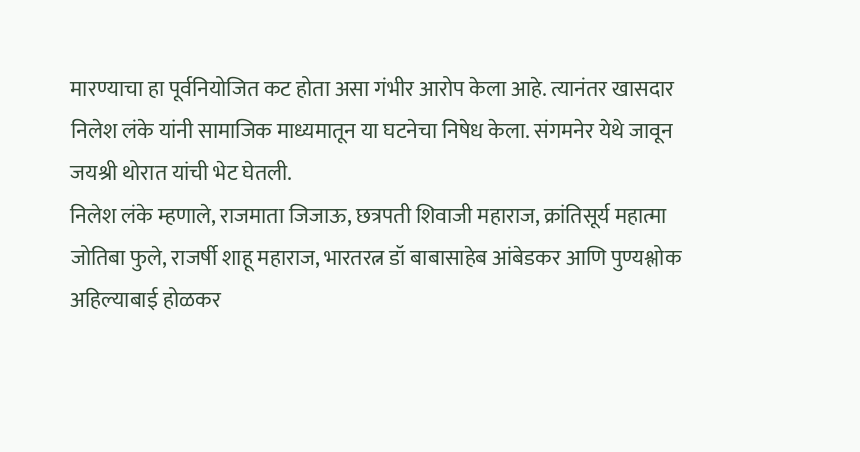मारण्याचा हा पूर्वनियोजित कट होता असा गंभीर आरोप केला आहे. त्यानंतर खासदार निलेश लंके यांनी सामाजिक माध्यमातून या घटनेचा निषेध केला. संगमनेर येथे जावून जयश्री थोरात यांची भेट घेतली.
निलेश लंके म्हणाले, राजमाता जिजाऊ, छत्रपती शिवाजी महाराज, क्रांतिसूर्य महात्मा जोतिबा फुले, राजर्षी शाहू महाराज, भारतरत्न डॉ बाबासाहेब आंबेडकर आणि पुण्यश्लोक अहिल्याबाई होळकर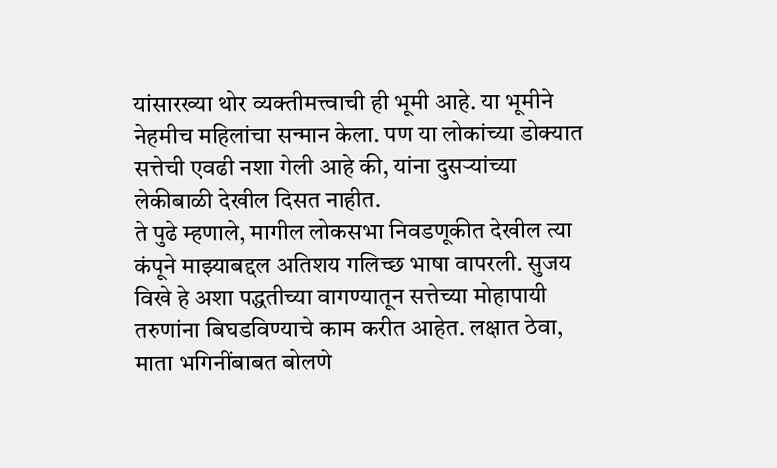यांसारख्या थोर व्यक्तीमत्त्वाची ही भूमी आहे. या भूमीने नेहमीच महिलांचा सन्मान केला. पण या लोकांच्या डोक्यात सत्तेची एवढी नशा गेली आहे की, यांना दुसऱ्यांच्या लेकीबाळी देखील दिसत नाहीत.
ते पुढे म्हणाले, मागील लोकसभा निवडणूकीत देखील त्या कंपूने माझ्याबद्दल अतिशय गलिच्छ भाषा वापरली. सुजय विखे हे अशा पद्धतीच्या वागण्यातून सत्तेच्या मोहापायी तरुणांना बिघडविण्याचे काम करीत आहेत. लक्षात ठेवा, माता भगिनींबाबत बोलणे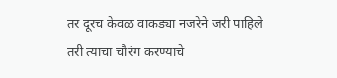तर दूरच केवळ वाकड्या नजरेने जरी पाहिले तरी त्याचा चौरंग करण्याचे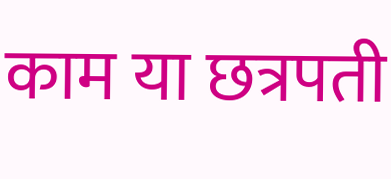काम या छत्रपती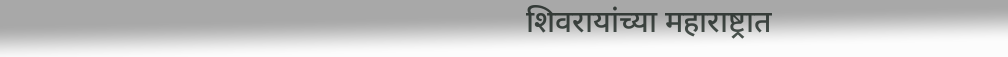शिवरायांच्या महाराष्ट्रात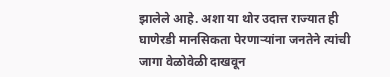झालेले आहे. अशा या थोर उदात्त राज्यात ही घाणेरडी मानसिकता पेरणाऱ्यांना जनतेने त्यांची जागा वेळोवेळी दाखवून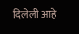दिलेली आहे